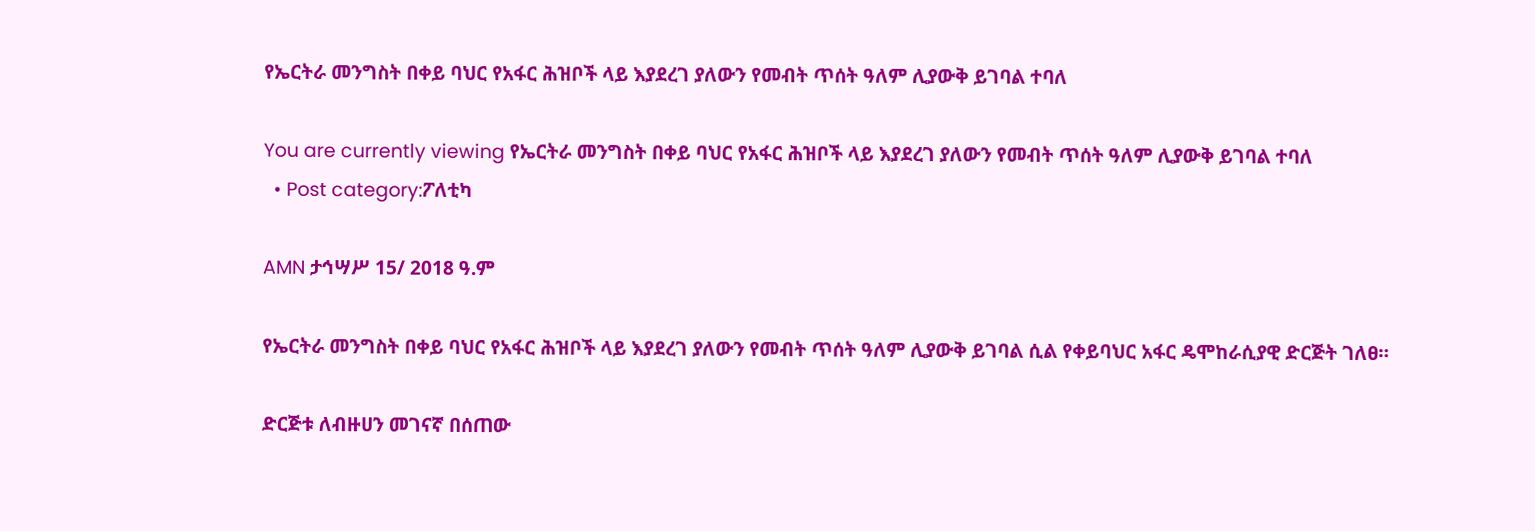የኤርትራ መንግስት በቀይ ባህር የአፋር ሕዝቦች ላይ እያደረገ ያለውን የመብት ጥሰት ዓለም ሊያውቅ ይገባል ተባለ

You are currently viewing የኤርትራ መንግስት በቀይ ባህር የአፋር ሕዝቦች ላይ እያደረገ ያለውን የመብት ጥሰት ዓለም ሊያውቅ ይገባል ተባለ
  • Post category:ፖለቲካ

AMN ታኅሣሥ 15/ 2018 ዓ.ም

የኤርትራ መንግስት በቀይ ባህር የአፋር ሕዝቦች ላይ እያደረገ ያለውን የመብት ጥሰት ዓለም ሊያውቅ ይገባል ሲል የቀይባህር አፋር ዴሞከራሲያዊ ድርጅት ገለፀ።

ድርጅቱ ለብዙሀን መገናኛ በሰጠው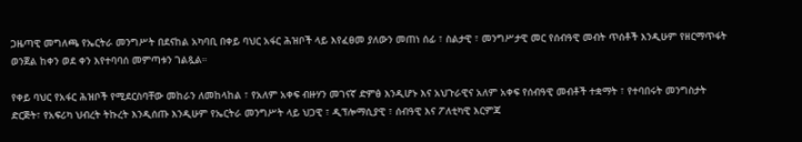ጋዜጣዊ መግለጫ የኤርትራ መንግሥት በደናከል አካባቢ በቀይ ባህር አፋር ሕዝቦች ላይ እየፈፀመ ያለውን መጠነ ሰፊ ፣ ስልታዊ ፣ መንግሥታዊ መር የሰብዓዊ መብት ጥሰቶች እንዲሁም የዘርማጥፋት ወንጀል ከቀን ወደ ቀን እየተባባሰ መምጣቱን ገልጿል።

የቀይ ባህር የአፋር ሕዝቦች የሚደርስባቸው መከራን ለመከላከል ፣ የአለም አቀፍ ብዙሃን መገናኛ ድምፅ እንዲሆኑ እና አህጉራዊና አለም አቀፍ የሰብዓዊ መብቶች ተቋማት ፣ የተባበሩት መንግስታት ድርጅት፣ የአፍሪካ ህብረት ትኩረት እንዲሰጡ እንዲሁም የኤርትራ መንግሥት ላይ ህጋዊ ፣ ዲፕሎማሲያዊ ፣ ሰብዓዊ እና ፖለቲካዊ እርምጃ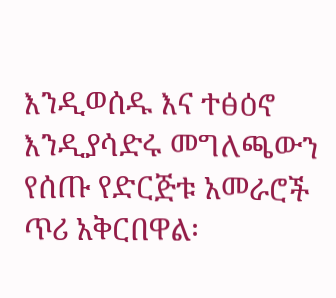እንዲወሰዱ እና ተፅዕኖ እንዲያሳድሩ መግለጫውን የሰጡ የድርጅቱ አመራሮች ጥሪ አቅርበዋል፡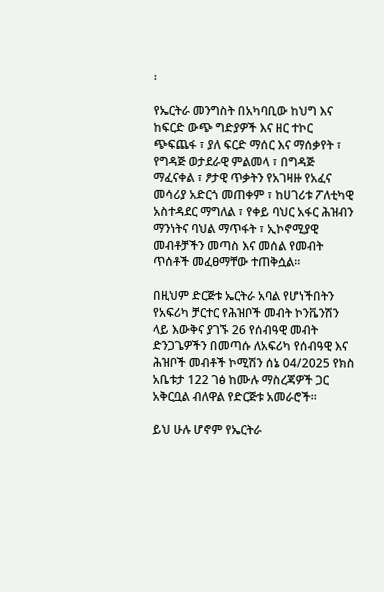፡

የኤርትራ መንግስት በአካባቢው ከህግ እና ከፍርድ ውጭ ግድያዎች እና ዘር ተኮር ጭፍጨፋ ፣ ያለ ፍርድ ማሰር እና ማሰቃየት ፣ የግዳጅ ወታደራዊ ምልመላ ፣ በግዳጅ ማፈናቀል ፣ ፆታዊ ጥቃትን የአገዛዙ የአፈና መሳሪያ አድርጎ መጠቀም ፣ ከሀገሪቱ ፖለቲካዊ አስተዳደር ማግለል ፣ የቀይ ባህር አፋር ሕዝብን ማንነትና ባህል ማጥፋት ፣ ኢኮኖሚያዊ መብቶቻችን መጣስ እና መሰል የመብት ጥሰቶች መፈፀማቸው ተጠቅሷል።

በዚህም ድርጅቱ ኤርትራ አባል የሆነችበትን የአፍሪካ ቻርተር የሕዝቦች መብት ኮንቬንሽን ላይ እውቅና ያገኙ 26 የሰብዓዊ መብት ድንጋጌዎችን በመጣሱ ለአፍሪካ የሰብዓዊ እና ሕዝቦች መብቶች ኮሚሽን ሰኔ 04/2025 የክስ አቤቱታ 122 ገፅ ከሙሉ ማስረጃዎች ጋር አቅርቧል ብለዋል የድርጅቱ አመራሮች።

ይህ ሁሉ ሆኖም የኤርትራ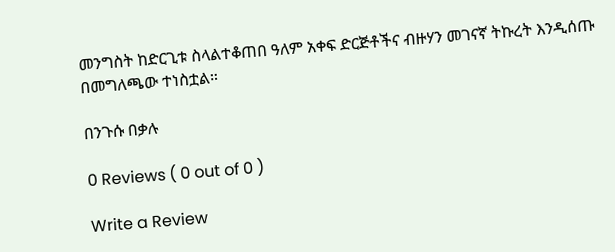መንግስት ከድርጊቱ ስላልተቆጠበ ዓለም አቀፍ ድርጅቶችና ብዙሃን መገናኛ ትኩረት እንዲሰጡ በመግለጫው ተነስቷል።

በንጉሱ በቃሉ

0 Reviews ( 0 out of 0 )

Write a Review